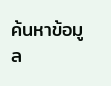ค้นหาข้อมูล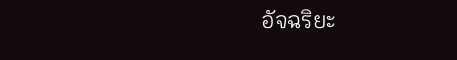อัจฉริยะ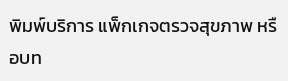พิมพ์บริการ แพ็กเกจตรวจสุขภาพ หรือบท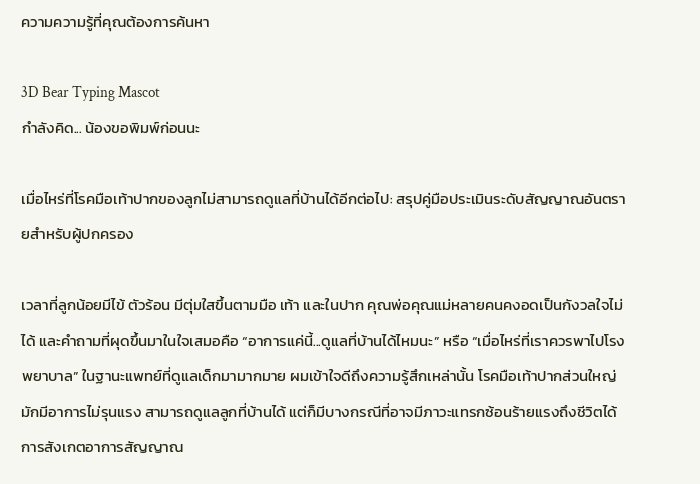ความความรู้ที่คุณต้องการค้นหา

3D Bear Typing Mascot
กำลังคิด... น้องขอพิมพ์ก่อนนะ

เมื่อไหร่ที่โรคมือเท้าปากของลูกไม่สามารถดูแลที่บ้านได้อีกต่อไป: สรุปคู่มือประเมินระดับสัญญาณอันตรายสำหรับผู้ปกครอง

เวลาที่ลูกน้อยมีไข้ ตัวร้อน มีตุ่มใสขึ้นตามมือ เท้า และในปาก คุณพ่อคุณแม่หลายคนคงอดเป็นกังวลใจไม่ได้ และคำถามที่ผุดขึ้นมาในใจเสมอคือ “อาการแค่นี้...ดูแลที่บ้านได้ไหมนะ” หรือ “เมื่อไหร่ที่เราควรพาไปโรงพยาบาล” ในฐานะแพทย์ที่ดูแลเด็กมามากมาย ผมเข้าใจดีถึงความรู้สึกเหล่านั้น โรคมือเท้าปากส่วนใหญ่มักมีอาการไม่รุนแรง สามารถดูแลลูกที่บ้านได้ แต่ก็มีบางกรณีที่อาจมีภาวะแทรกซ้อนร้ายแรงถึงชีวิตได้ การสังเกตอาการสัญญาณ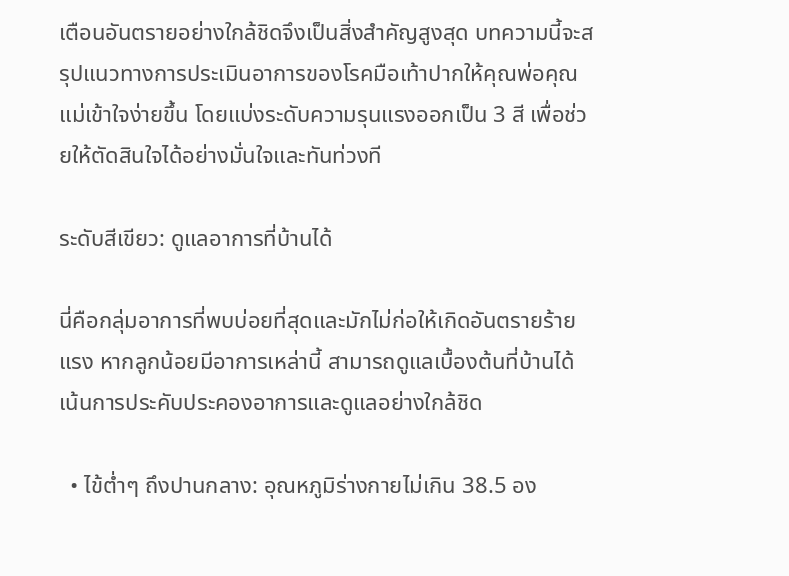เตือนอันตรายอย่างใกล้ชิดจึงเป็นสิ่งสำคัญสูงสุด บทความนี้จะสรุปแนวทางการประเมินอาการของโรคมือเท้าปากให้คุณพ่อคุณแม่เข้าใจง่ายขึ้น โดยแบ่งระดับความรุนแรงออกเป็น 3 สี เพื่อช่วยให้ตัดสินใจได้อย่างมั่นใจและทันท่วงที

ระดับสีเขียว: ดูแลอาการที่บ้านได้

นี่คือกลุ่มอาการที่พบบ่อยที่สุดและมักไม่ก่อให้เกิดอันตรายร้ายแรง หากลูกน้อยมีอาการเหล่านี้ สามารถดูแลเบื้องต้นที่บ้านได้ เน้นการประคับประคองอาการและดูแลอย่างใกล้ชิด

  • ไข้ต่ำๆ ถึงปานกลาง: อุณหภูมิร่างกายไม่เกิน 38.5 อง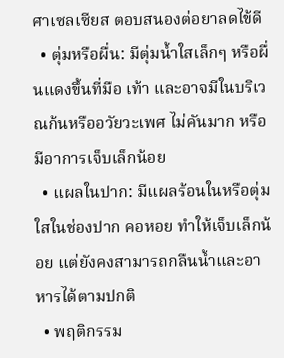ศาเซลเซียส ตอบสนองต่อยาลดไข้ดี
  • ตุ่มหรือผื่น: มีตุ่มน้ำใสเล็กๆ หรือผื่นแดงขึ้นที่มือ เท้า และอาจมีในบริเวณก้นหรืออวัยวะเพศ ไม่คันมาก หรือมีอาการเจ็บเล็กน้อย
  • แผลในปาก: มีแผลร้อนในหรือตุ่มใสในช่องปาก คอหอย ทำให้เจ็บเล็กน้อย แต่ยังคงสามารถกลืนน้ำและอาหารได้ตามปกติ
  • พฤติกรรม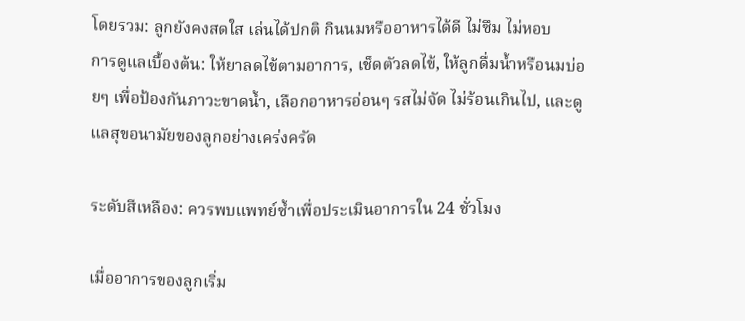โดยรวม: ลูกยังคงสดใส เล่นได้ปกติ กินนมหรืออาหารได้ดี ไม่ซึม ไม่หอบ
การดูแลเบื้องต้น: ให้ยาลดไข้ตามอาการ, เช็ดตัวลดไข้, ให้ลูกดื่มน้ำหรือนมบ่อยๆ เพื่อป้องกันภาวะขาดน้ำ, เลือกอาหารอ่อนๆ รสไม่จัด ไม่ร้อนเกินไป, และดูแลสุขอนามัยของลูกอย่างเคร่งครัด

ระดับสีเหลือง: ควรพบแพทย์ซ้ำเพื่อประเมินอาการใน 24 ชั่วโมง

เมื่ออาการของลูกเริ่ม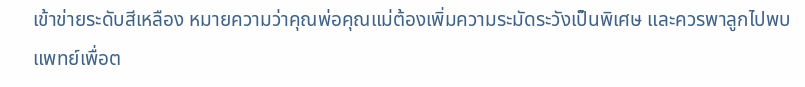เข้าข่ายระดับสีเหลือง หมายความว่าคุณพ่อคุณแม่ต้องเพิ่มความระมัดระวังเป็นพิเศษ และควรพาลูกไปพบแพทย์เพื่อต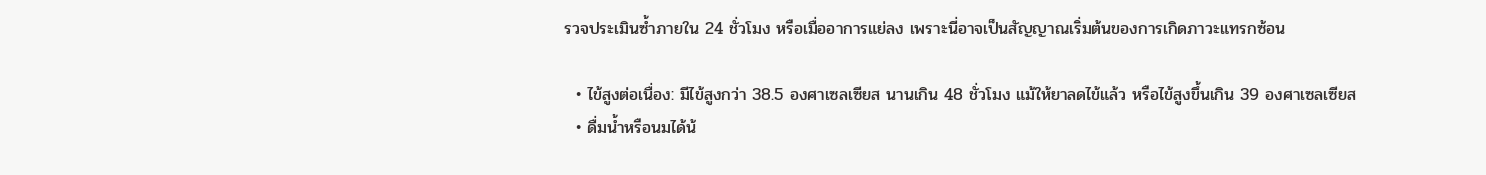รวจประเมินซ้ำภายใน 24 ชั่วโมง หรือเมื่ออาการแย่ลง เพราะนี่อาจเป็นสัญญาณเริ่มต้นของการเกิดภาวะแทรกซ้อน

  • ไข้สูงต่อเนื่อง: มีไข้สูงกว่า 38.5 องศาเซลเซียส นานเกิน 48 ชั่วโมง แม้ให้ยาลดไข้แล้ว หรือไข้สูงขึ้นเกิน 39 องศาเซลเซียส
  • ดื่มน้ำหรือนมได้น้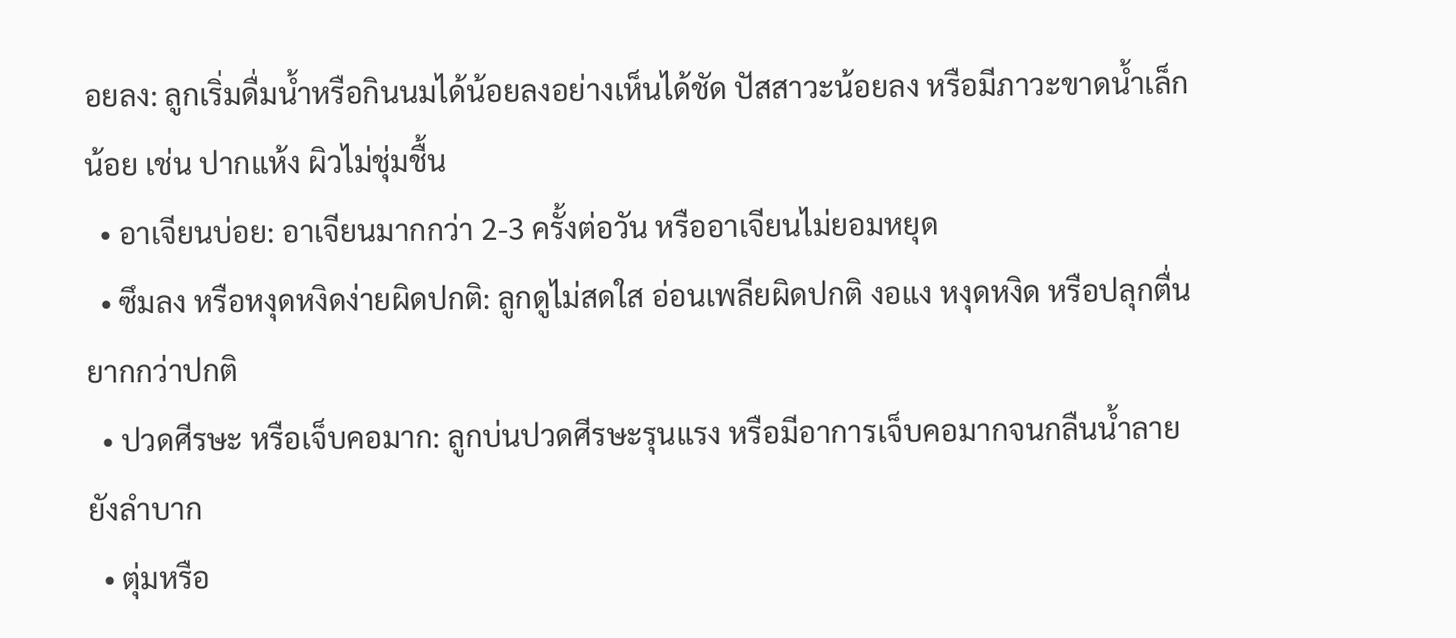อยลง: ลูกเริ่มดื่มน้ำหรือกินนมได้น้อยลงอย่างเห็นได้ชัด ปัสสาวะน้อยลง หรือมีภาวะขาดน้ำเล็กน้อย เช่น ปากแห้ง ผิวไม่ชุ่มชื้น
  • อาเจียนบ่อย: อาเจียนมากกว่า 2-3 ครั้งต่อวัน หรืออาเจียนไม่ยอมหยุด
  • ซึมลง หรือหงุดหงิดง่ายผิดปกติ: ลูกดูไม่สดใส อ่อนเพลียผิดปกติ งอแง หงุดหงิด หรือปลุกตื่นยากกว่าปกติ
  • ปวดศีรษะ หรือเจ็บคอมาก: ลูกบ่นปวดศีรษะรุนแรง หรือมีอาการเจ็บคอมากจนกลืนน้ำลายยังลำบาก
  • ตุ่มหรือ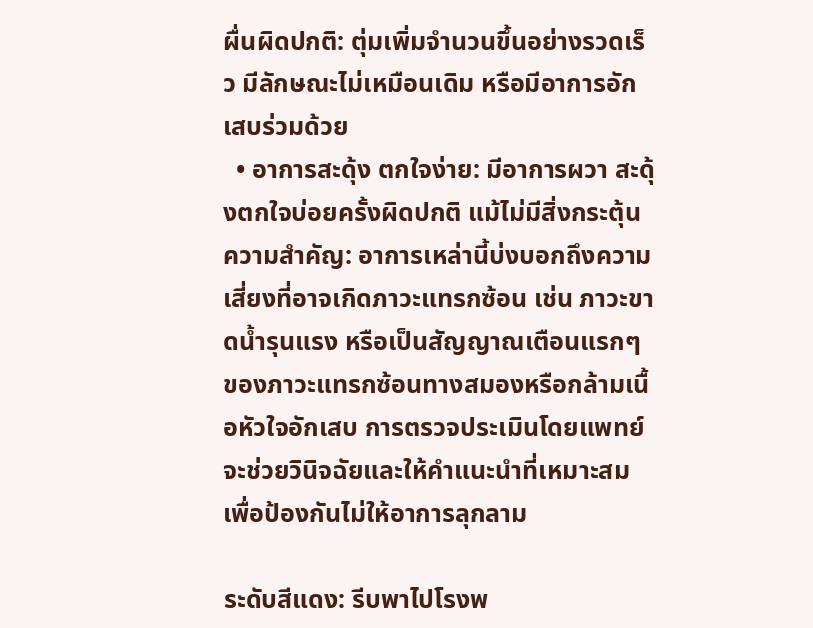ผื่นผิดปกติ: ตุ่มเพิ่มจำนวนขึ้นอย่างรวดเร็ว มีลักษณะไม่เหมือนเดิม หรือมีอาการอักเสบร่วมด้วย
  • อาการสะดุ้ง ตกใจง่าย: มีอาการผวา สะดุ้งตกใจบ่อยครั้งผิดปกติ แม้ไม่มีสิ่งกระตุ้น
ความสำคัญ: อาการเหล่านี้บ่งบอกถึงความเสี่ยงที่อาจเกิดภาวะแทรกซ้อน เช่น ภาวะขาดน้ำรุนแรง หรือเป็นสัญญาณเตือนแรกๆ ของภาวะแทรกซ้อนทางสมองหรือกล้ามเนื้อหัวใจอักเสบ การตรวจประเมินโดยแพทย์จะช่วยวินิจฉัยและให้คำแนะนำที่เหมาะสม เพื่อป้องกันไม่ให้อาการลุกลาม

ระดับสีแดง: รีบพาไปโรงพ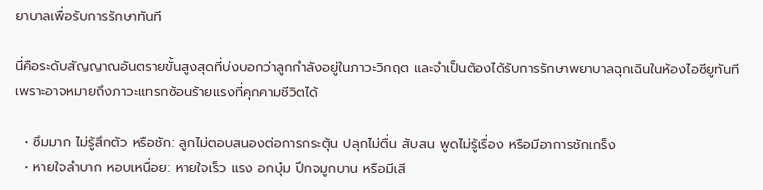ยาบาลเพื่อรับการรักษาทันที

นี่คือระดับสัญญาณอันตรายขั้นสูงสุดที่บ่งบอกว่าลูกกำลังอยู่ในภาวะวิกฤต และจำเป็นต้องได้รับการรักษาพยาบาลฉุกเฉินในห้องไอซียูทันที เพราะอาจหมายถึงภาวะแทรกซ้อนร้ายแรงที่คุกคามชีวิตได้

  • ซึมมาก ไม่รู้สึกตัว หรือชัก: ลูกไม่ตอบสนองต่อการกระตุ้น ปลุกไม่ตื่น สับสน พูดไม่รู้เรื่อง หรือมีอาการชักเกร็ง
  • หายใจลำบาก หอบเหนื่อย: หายใจเร็ว แรง อกบุ๋ม ปีกจมูกบาน หรือมีเสี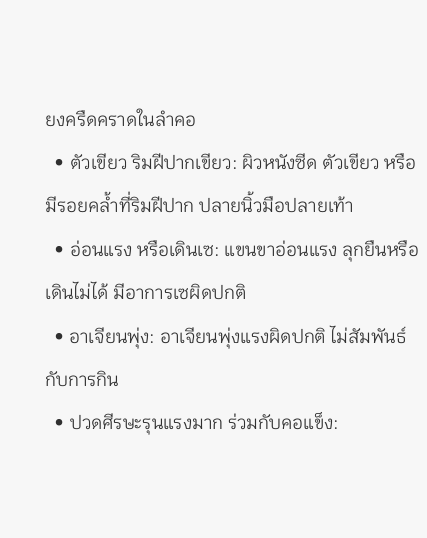ยงครืดคราดในลำคอ
  • ตัวเขียว ริมฝีปากเขียว: ผิวหนังซีด ตัวเขียว หรือมีรอยคล้ำที่ริมฝีปาก ปลายนิ้วมือปลายเท้า
  • อ่อนแรง หรือเดินเซ: แขนขาอ่อนแรง ลุกยืนหรือเดินไม่ได้ มีอาการเซผิดปกติ
  • อาเจียนพุ่ง: อาเจียนพุ่งแรงผิดปกติ ไม่สัมพันธ์กับการกิน
  • ปวดศีรษะรุนแรงมาก ร่วมกับคอแข็ง: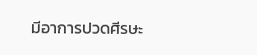มีอาการปวดศีรษะ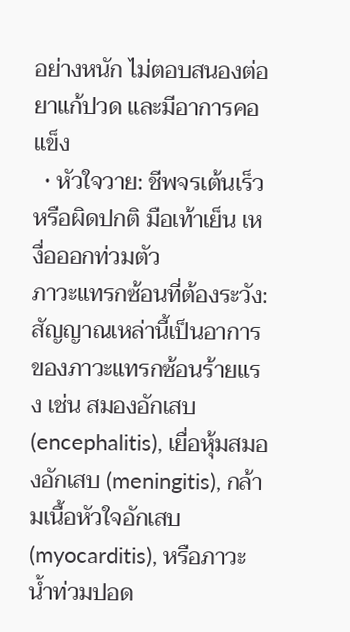อย่างหนัก ไม่ตอบสนองต่อยาแก้ปวด และมีอาการคอแข็ง
  • หัวใจวาย: ชีพจรเต้นเร็วหรือผิดปกติ มือเท้าเย็น เหงื่อออกท่วมตัว
ภาวะแทรกซ้อนที่ต้องระวัง: สัญญาณเหล่านี้เป็นอาการของภาวะแทรกซ้อนร้ายแรง เช่น สมองอักเสบ (encephalitis), เยื่อหุ้มสมองอักเสบ (meningitis), กล้ามเนื้อหัวใจอักเสบ (myocarditis), หรือภาวะน้ำท่วมปอด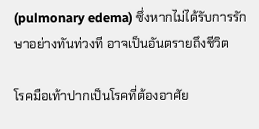(pulmonary edema) ซึ่งหากไม่ได้รับการรักษาอย่างทันท่วงที อาจเป็นอันตรายถึงชีวิต

โรคมือเท้าปากเป็นโรคที่ต้องอาศัย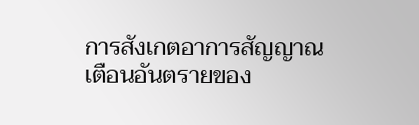การสังเกตอาการสัญญาณเตือนอันตรายของ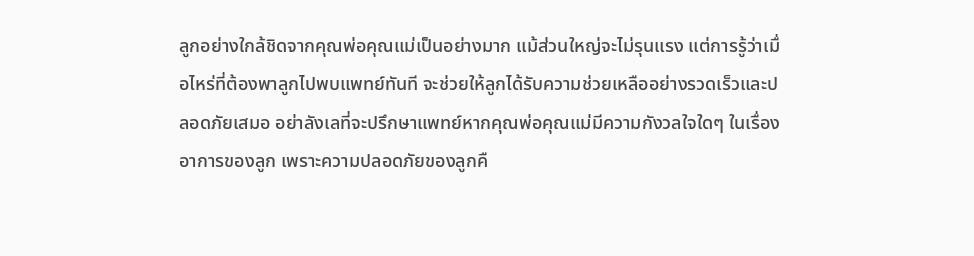ลูกอย่างใกล้ชิดจากคุณพ่อคุณแม่เป็นอย่างมาก แม้ส่วนใหญ่จะไม่รุนแรง แต่การรู้ว่าเมื่อไหร่ที่ต้องพาลูกไปพบแพทย์ทันที จะช่วยให้ลูกได้รับความช่วยเหลืออย่างรวดเร็วและปลอดภัยเสมอ อย่าลังเลที่จะปรึกษาแพทย์หากคุณพ่อคุณแม่มีความกังวลใจใดๆ ในเรื่องอาการของลูก เพราะความปลอดภัยของลูกคื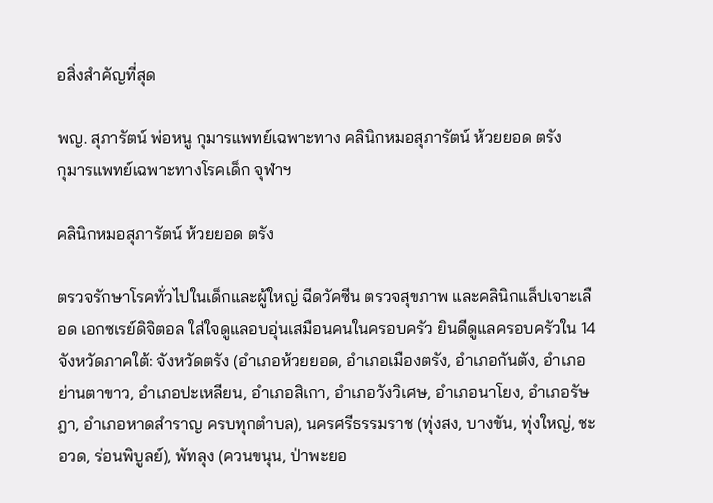อสิ่งสำคัญที่สุด

พญ. สุภารัตน์ พ่อหนู กุมารแพทย์เฉพาะทาง คลินิกหมอสุภารัตน์ ห้วยยอด ตรัง
กุมารแพทย์เฉพาะทางโรคเด็ก จุฬาฯ

คลินิกหมอสุภารัตน์ ห้วยยอด ตรัง

ตรวจรักษาโรคทั่วไปในเด็กและผู้ใหญ่ ฉีดวัคซีน ตรวจสุขภาพ และคลินิกแล็ปเจาะเลือด เอกซเรย์ดิจิตอล ใส่ใจดูแลอบอุ่นเสมือนคนในครอบครัว ยินดีดูแลครอบครัวใน 14 จังหวัดภาคใต้: จังหวัดตรัง (อำเภอห้วยยอด, อำเภอเมืองตรัง, อำเภอกันตัง, อำเภอย่านตาขาว, อำเภอปะเหลียน, อำเภอสิเกา, อำเภอวังวิเศษ, อำเภอนาโยง, อำเภอรัษฎา, อำเภอหาดสำราญ ครบทุกตำบล), นครศรีธรรมราช (ทุ่งสง, บางขัน, ทุ่งใหญ่, ชะอวด, ร่อนพิบูลย์), พัทลุง (ควนขนุน, ป่าพะยอ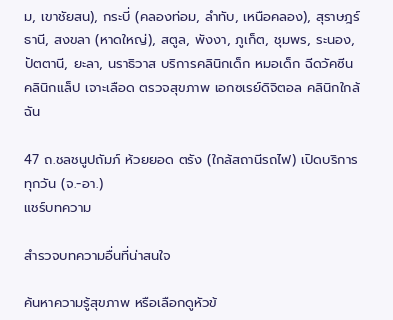ม, เขาชัยสน), กระบี่ (คลองท่อม, ลำทับ, เหนือคลอง), สุราษฎร์ธานี, สงขลา (หาดใหญ่), สตูล, พังงา, ภูเก็ต, ชุมพร, ระนอง, ปัตตานี, ยะลา, นราธิวาส บริการคลินิกเด็ก หมอเด็ก ฉีดวัคซีน คลินิกแล็ป เจาะเลือด ตรวจสุขภาพ เอกซเรย์ดิจิตอล คลินิกใกล้ฉัน

47 ถ.ชลชนูปถัมภ์ ห้วยยอด ตรัง (ใกล้สถานีรถไฟ) เปิดบริการทุกวัน (จ.-อา.)
แชร์บทความ

สำรวจบทความอื่นที่น่าสนใจ

ค้นหาความรู้สุขภาพ หรือเลือกดูหัวข้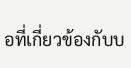อที่เกี่ยวข้องกับบ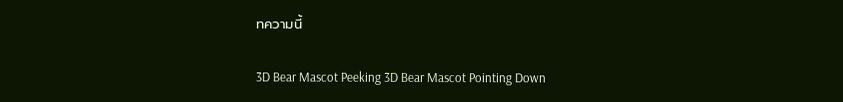ทความนี้

3D Bear Mascot Peeking 3D Bear Mascot Pointing Down